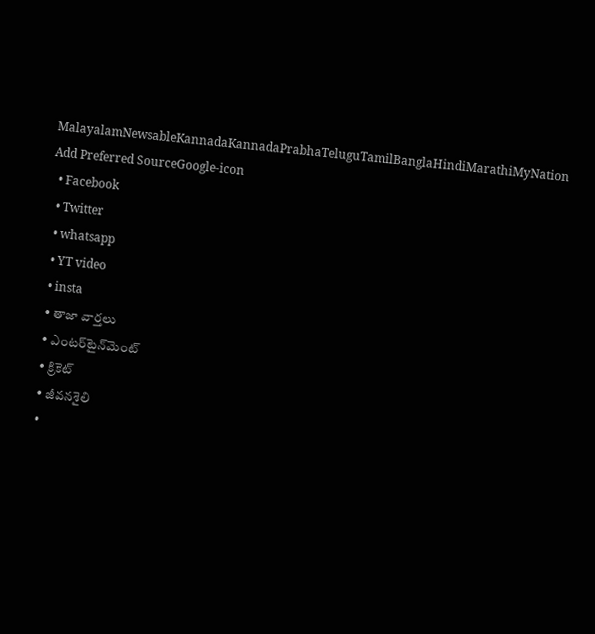MalayalamNewsableKannadaKannadaPrabhaTeluguTamilBanglaHindiMarathiMyNation
Add Preferred SourceGoogle-icon
  • Facebook
  • Twitter
  • whatsapp
  • YT video
  • insta
  • తాజా వార్తలు
  • ఎంటర్‌టైన్‌మెంట్
  • క్రికెట్
  • జీవనశైలి
  •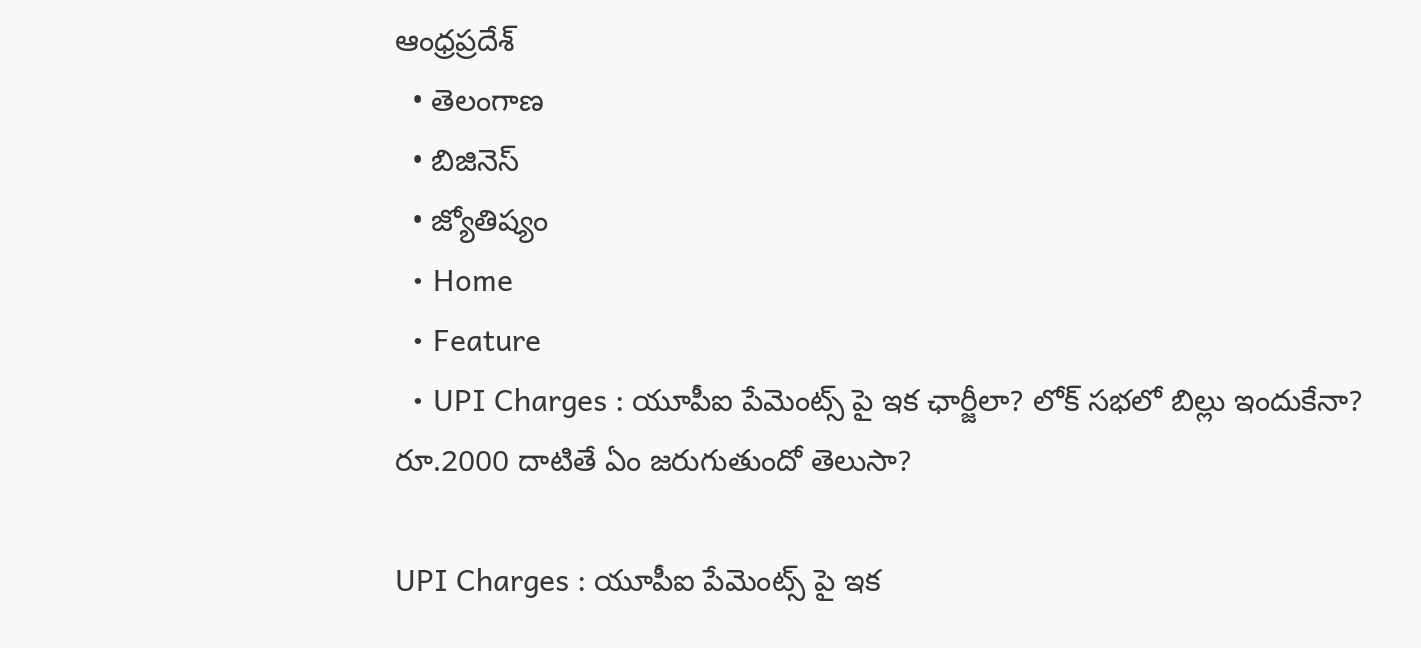ఆంధ్రప్రదేశ్
  • తెలంగాణ
  • బిజినెస్
  • జ్యోతిష్యం
  • Home
  • Feature
  • UPI Charges : యూపీఐ పేమెంట్స్ పై ఇక ఛార్జీలా? లోక్ సభలో బిల్లు ఇందుకేనా? రూ.2000 దాటితే ఏం జరుగుతుందో తెలుసా?

UPI Charges : యూపీఐ పేమెంట్స్ పై ఇక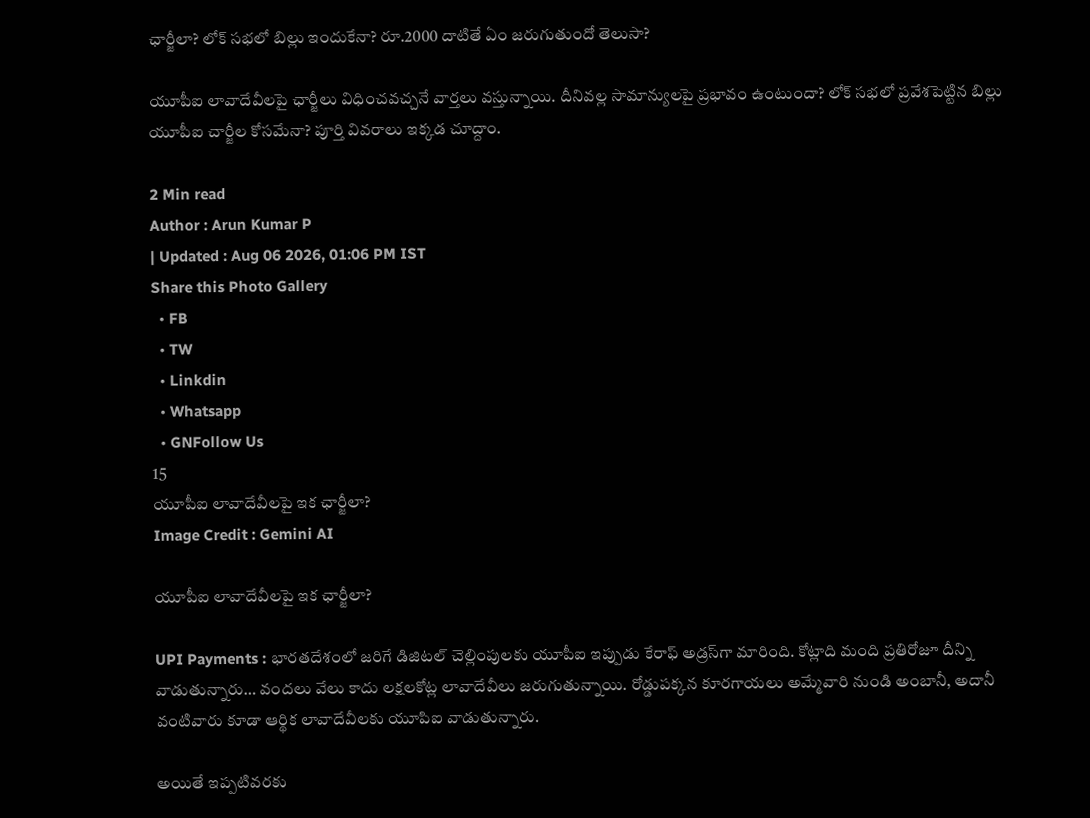ఛార్జీలా? లోక్ సభలో బిల్లు ఇందుకేనా? రూ.2000 దాటితే ఏం జరుగుతుందో తెలుసా?

యూపీఐ లావాదేవీలపై ఛార్జీలు విధించవచ్చనే వార్తలు వస్తున్నాయి. దీనివల్ల సామాన్యులపై ప్రభావం ఉంటుందా? లోక్ సభలో ప్రవేశపెట్టిన బిల్లు యూపీఐ చార్జీల కోసమేనా? పూర్తి వివరాలు ఇక్కడ చూద్దాం.

2 Min read
Author : Arun Kumar P
| Updated : Aug 06 2026, 01:06 PM IST
Share this Photo Gallery
  • FB
  • TW
  • Linkdin
  • Whatsapp
  • GNFollow Us
15
యూపీఐ లావాదేవీలపై ఇక ఛార్జీలా?
Image Credit : Gemini AI

యూపీఐ లావాదేవీలపై ఇక ఛార్జీలా?

UPI Payments : భారతదేశంలో జరిగే డిజిటల్ చెల్లింపులకు యూపీఐ ఇప్పుడు కేరాఫ్ అడ్రస్‌గా మారింది. కోట్లాది మంది ప్రతిరోజూ దీన్ని వాడుతున్నారు… వందలు వేలు కాదు లక్షలకోట్ల లావాదేవీలు జరుగుతున్నాయి. రోడ్డుపక్కన కూరగాయలు అమ్మేవారి నుండి అంబానీ, అదానీ వంటివారు కూడా ఆర్థిక లావాదేవీలకు యూపిఐ వాడుతున్నారు.

అయితే ఇప్పటివరకు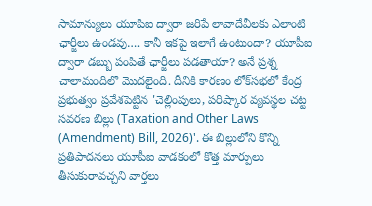సామాన్యులు యూపిఐ ద్వారా జరిపే లావాదేవీలకు ఎలాంటి ఛార్జీలు ఉండవు…. కానీ ఇకపై ఇలాగే ఉంటుందా? యూపీఐ ద్వారా డబ్బు పంపితే ఛార్జీలు పడతాయా? అనే ప్రశ్న చాలామందిలొ మొదలైంది. దీనికి కారణం లోక్‌సభలో కేంద్ర ప్రభుత్వం ప్రవేశపెట్టిన 'చెల్లింపులు, పరిష్కార వ్యవస్థల చట్ట సవరణ బిల్లు (Taxation and Other Laws (Amendment) Bill, 2026)'. ఈ బిల్లులోని కొన్ని ప్రతిపాదనలు యూపీఐ వాడకంలో కొత్త మార్పులు తీసుకురావచ్చని వార్తలు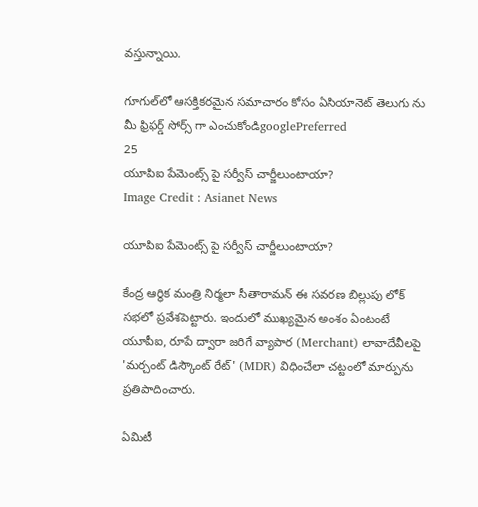వస్తున్నాయి.

గూగుల్‌లో ఆసక్తికరమైన సమాచారం కోసం ఏసియానెట్ తెలుగు ను మీ ఫ్రిఫర్డ్ సోర్స్ గా ఎంచుకోండిgooglePreferred
25
యూపిఐ పేమెంట్స్ పై సర్వీస్ చార్జీలుంటాయా?
Image Credit : Asianet News

యూపిఐ పేమెంట్స్ పై సర్వీస్ చార్జీలుంటాయా?

కేంద్ర ఆర్థిక మంత్రి నిర్మలా సీతారామన్ ఈ సవరణ బిల్లుపు లోక్ సభలో ప్రవేశపెట్టారు. ఇందులో ముఖ్యమైన అంశం ఏంటంటే యూపీఐ, రూపే ద్వారా జరిగే వ్యాపార (Merchant) లావాదేవీలపై 'మర్చంట్ డిస్కౌంట్ రేట్' (MDR) విధించేలా చట్టంలో మార్పును ప్రతిపాదించారు.

ఏమిటీ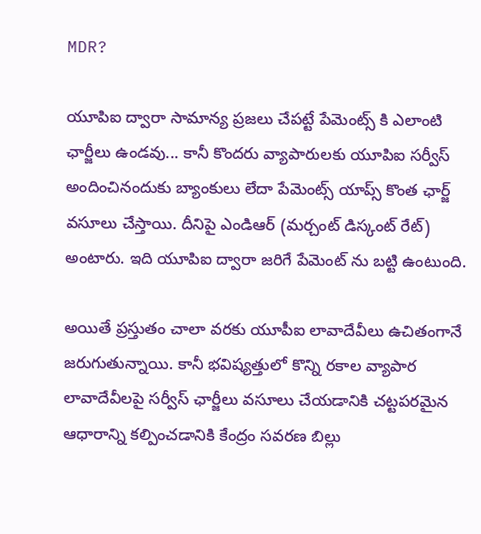MDR?

యూపిఐ ద్వారా సామాన్య ప్రజలు చేపట్టే పేమెంట్స్ కి ఎలాంటి ఛార్జీలు ఉండవు... కానీ కొందరు వ్యాపారులకు యూపిఐ సర్వీస్ అందించినందుకు బ్యాంకులు లేదా పేమెంట్స్ యాప్స్ కొంత ఛార్జ్ వసూలు చేస్తాయి. దీనిపై ఎండిఆర్ (మర్చంట్ డిస్కంట్ రేట్) అంటారు. ఇది యూపిఐ ద్వారా జరిగే పేమెంట్ ను బట్టి ఉంటుంది.

అయితే ప్రస్తుతం చాలా వరకు యూపీఐ లావాదేవీలు ఉచితంగానే జరుగుతున్నాయి. కానీ భవిష్యత్తులో కొన్ని రకాల వ్యాపార లావాదేవీలపై సర్వీస్ ఛార్జీలు వసూలు చేయడానికి చట్టపరమైన ఆధారాన్ని కల్పించడానికి కేంద్రం సవరణ బిల్లు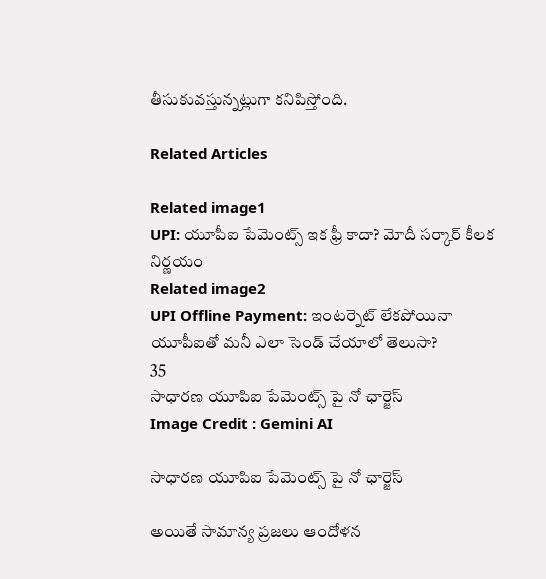తీసుకువస్తున్నట్లుగా కనిపిస్తోంది.

Related Articles

Related image1
UPI: యూపీఐ పేమెంట్స్‌ ఇక ఫ్రీ కాదా? మోదీ సర్కార్ కీలక నిర్ణయం
Related image2
UPI Offline Payment: ఇంటర్నెట్ లేకపోయినా యూపీఐతో మనీ ఎలా సెండ్ చేయాలో తెలుసా?
35
సాధారణ యూపిఐ పేమెంట్స్ పై నో ఛార్జెస్
Image Credit : Gemini AI

సాధారణ యూపిఐ పేమెంట్స్ పై నో ఛార్జెస్

అయితే సామాన్య ప్రజలు ఆందోళన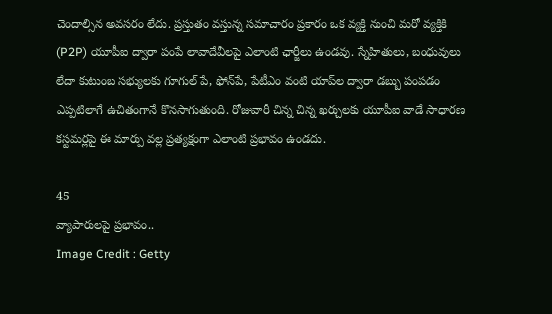చెందాల్సిన అవసరం లేదు. ప్రస్తుతం వస్తున్న సమాచారం ప్రకారం ఒక వ్యక్తి నుంచి మరో వ్యక్తికి (P2P) యూపీఐ ద్వారా పంపే లావాదేవీలపై ఎలాంటి ఛార్జీలు ఉండవు. స్నేహితులు, బంధువులు లేదా కుటుంబ సభ్యులకు గూగుల్ పే, ఫోన్‌పే, పేటీఎం వంటి యాప్‌ల ద్వారా డబ్బు పంపడం ఎప్పటిలాగే ఉచితంగానే కొనసాగుతుంది. రోజువారీ చిన్న చిన్న ఖర్చులకు యూపీఐ వాడే సాధారణ కస్టమర్లపై ఈ మార్పు వల్ల ప్రత్యక్షంగా ఎలాంటి ప్రభావం ఉండదు.

45
వ్యాపారులపై ప్రభావం..
Image Credit : Getty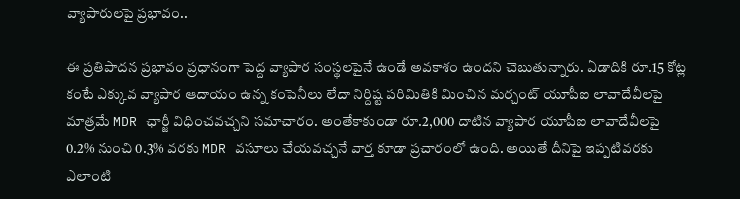వ్యాపారులపై ప్రభావం..

ఈ ప్రతిపాదన ప్రభావం ప్రధానంగా పెద్ద వ్యాపార సంస్థలపైనే ఉండే అవకాశం ఉందని చెబుతున్నారు. ఏడాదికి రూ.15 కోట్ల కంటే ఎక్కువ వ్యాపార ఆదాయం ఉన్న కంపెనీలు లేదా నిర్దిష్ట పరిమితికి మించిన మర్చంట్ యూపీఐ లావాదేవీలపై మాత్రమే MDR ఛార్జీ విధించవచ్చని సమాచారం. అంతేకాకుండా రూ.2,000 దాటిన వ్యాపార యూపీఐ లావాదేవీలపై 0.2% నుంచి 0.3% వరకు MDR వసూలు చేయవచ్చనే వార్త కూడా ప్రచారంలో ఉంది. అయితే దీనిపై ఇప్పటివరకు ఎలాంటి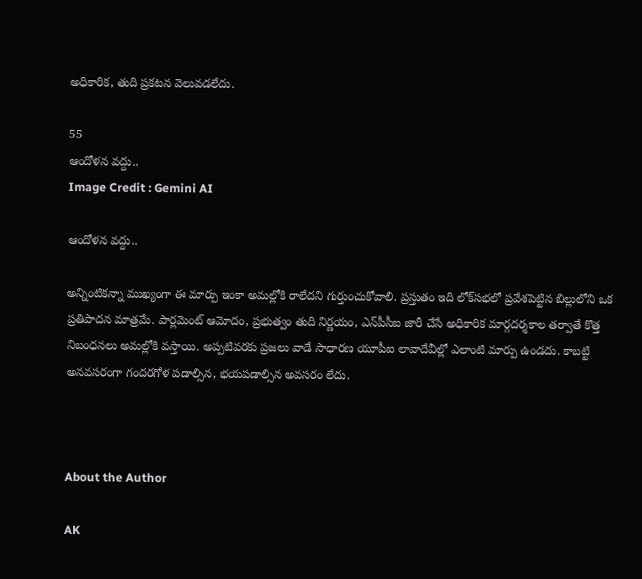అధికారిక, తుది ప్రకటన వెలువడలేదు.

55
ఆందోళన వద్దు..
Image Credit : Gemini AI

ఆందోళన వద్దు..

అన్నింటికన్నా ముఖ్యంగా ఈ మార్పు ఇంకా అమల్లోకి రాలేదని గుర్తుంచుకోవాలి. ప్రస్తుతం ఇది లోక్‌సభలో ప్రవేశపెట్టిన బిల్లులోని ఒక ప్రతిపాదన మాత్రమే. పార్లమెంట్ ఆమోదం, ప్రభుత్వం తుది నిర్ణయం, ఎన్‌పీసీఐ జారీ చేసే అధికారిక మార్గదర్శకాల తర్వాతే కొత్త నిబంధనలు అమల్లోకి వస్తాయి. అప్పటివరకు ప్రజలు వాడే సాధారణ యూపీఐ లావాదేవీల్లో ఎలాంటి మార్పు ఉండదు. కాబట్టి అనవసరంగా గందరగోళ పడాల్సిన, భయపడాల్సిన అవసరం లేదు.



About the Author

AK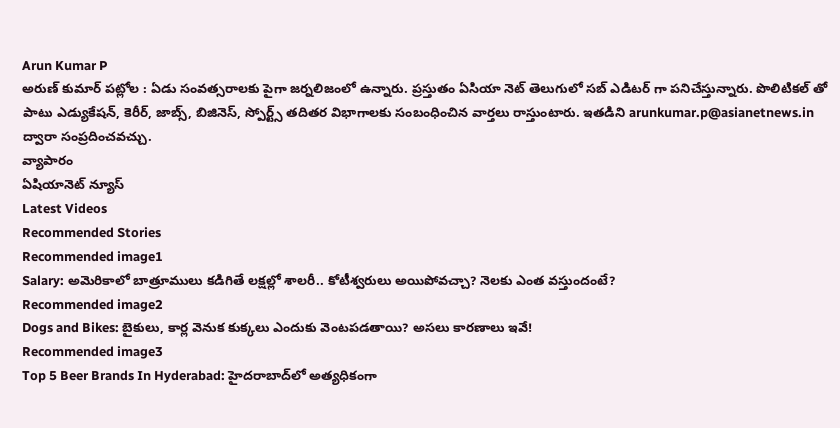Arun Kumar P
అరుణ్ కుమార్ పట్లోల : ఏడు సంవత్సరాలకు పైగా జర్నలిజంలో ఉన్నారు. ప్రస్తుతం ఏసియా నెట్ తెలుగులో సబ్ ఎడిటర్ గా పనిచేస్తున్నారు. పొలిటికల్ తో పాటు ఎడ్యుకేషన్, కెరీర్, జాబ్స్, బిజినెస్, స్పోర్ట్స్ తదితర విభాగాలకు సంబంధించిన వార్తలు రాస్తుంటారు. ఇతడిని arunkumar.p@asianetnews.in ద్వారా సంప్రదించవచ్చు.
వ్యాపారం
ఏషియానెట్ న్యూస్
Latest Videos
Recommended Stories
Recommended image1
Salary: అమెరికాలో బాత్రూములు కడిగితే లక్షల్లో శాలరీ.. కోటీశ్వరులు అయిపోవచ్చా? నెలకు ఎంత వస్తుందంటే?
Recommended image2
Dogs and Bikes: బైకులు, కార్ల వెనుక కుక్కలు ఎందుకు వెంటపడతాయి? అసలు కారణాలు ఇవే!
Recommended image3
Top 5 Beer Brands In Hyderabad: హైదరాబాద్‌లో అత్యధికంగా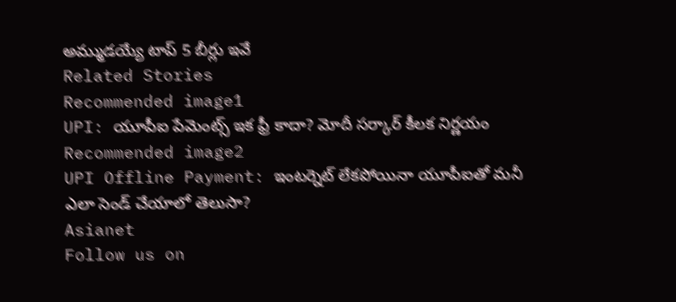అమ్ముడయ్యే టాప్ 5 బీర్లు ఇవే
Related Stories
Recommended image1
UPI: యూపీఐ పేమెంట్స్‌ ఇక ఫ్రీ కాదా? మోదీ సర్కార్ కీలక నిర్ణయం
Recommended image2
UPI Offline Payment: ఇంటర్నెట్ లేకపోయినా యూపీఐతో మనీ ఎలా సెండ్ చేయాలో తెలుసా?
Asianet
Follow us on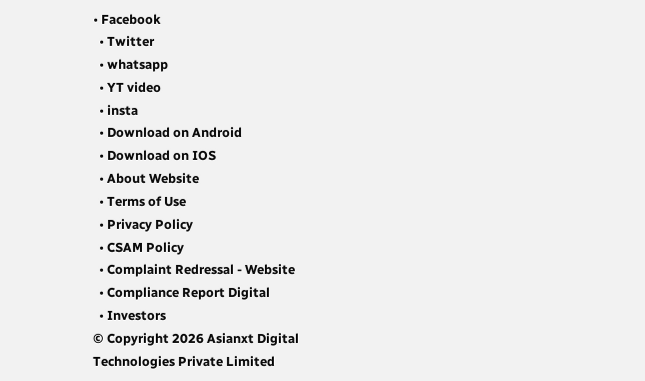• Facebook
  • Twitter
  • whatsapp
  • YT video
  • insta
  • Download on Android
  • Download on IOS
  • About Website
  • Terms of Use
  • Privacy Policy
  • CSAM Policy
  • Complaint Redressal - Website
  • Compliance Report Digital
  • Investors
© Copyright 2026 Asianxt Digital Technologies Private Limited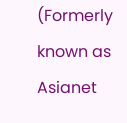(Formerly known as Asianet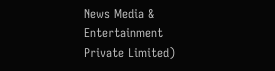News Media & Entertainment Private Limited)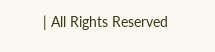| All Rights Reserved